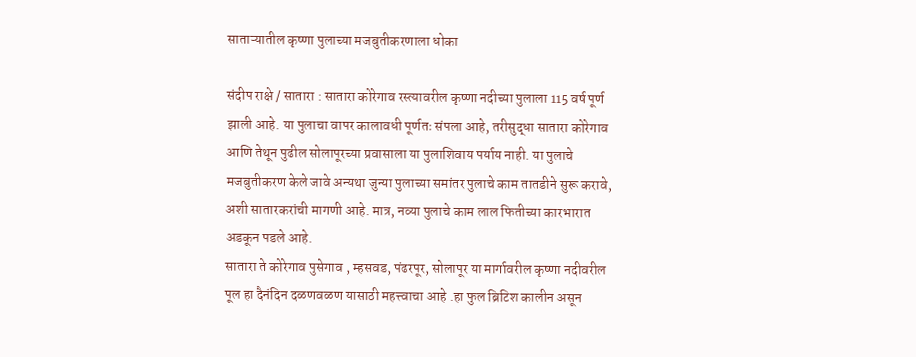साताऱ्यातील कृष्णा पुलाच्या मजबुतीकरणाला धोका

संदीप राक्षे / सातारा : सातारा कोरेगाव रस्त्यावरील कृष्णा नदीच्या पुलाला 115 वर्ष पूर्ण झाली आहे. या पुलाचा वापर कालावधी पूर्णतः संपला आहे, तरीसुद्धा सातारा कोरेगाव आणि तेथून पुढील सोलापूरच्या प्रवासाला या पुलाशिवाय पर्याय नाही. या पुलाचे मजबुतीकरण केले जावे अन्यथा जुन्या पुलाच्या समांतर पुलाचे काम तातडीने सुरू करावे, अशी सातारकरांची मागणी आहे. मात्र, नव्या पुलाचे काम लाल फितीच्या कारभारात अडकून पडले आहे.
सातारा ते कोरेगाव पुसेगाव , म्हसवड, पंढरपूर, सोलापूर या मार्गावरील कृष्णा नदीवरील पूल हा दैनंदिन दळणवळण यासाठी महत्त्वाचा आहे .हा फुल ब्रिटिश कालीन असून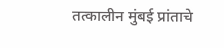तत्कालीन मुंबई प्रांताचे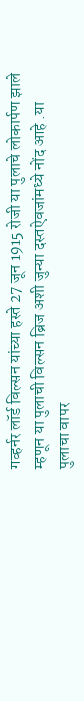गव्हर्नर लॉर्ड विल्सन यांच्या हस्ते 27 जून 1915 रोजी या पुलाचे लोकार्पण झाले म्हणून या पुलाची विल्सन ब्रिज अशी जुन्या दस्तऐवजांमध्ये नोंद आहे .या पुलाचा वापर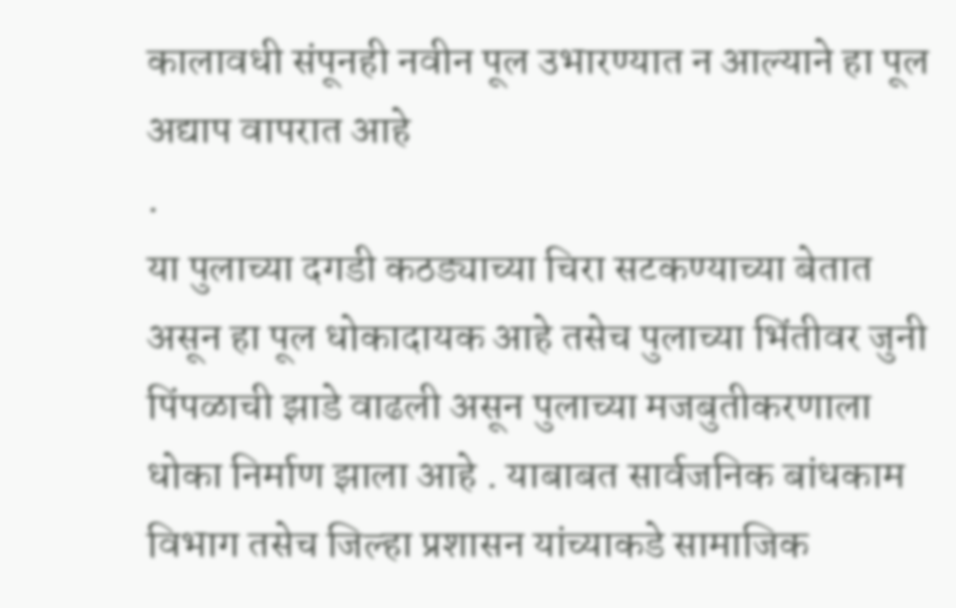कालावधी संपूनही नवीन पूल उभारण्यात न आल्याने हा पूल अद्याप वापरात आहे
.
या पुलाच्या दगडी कठड्याच्या चिरा सटकण्याच्या बेतात असून हा पूल धोकादायक आहे तसेच पुलाच्या भिंतीवर जुनी पिंपळाची झाडे वाढली असून पुलाच्या मजबुतीकरणाला धोका निर्माण झाला आहे . याबाबत सार्वजनिक बांधकाम विभाग तसेच जिल्हा प्रशासन यांच्याकडे सामाजिक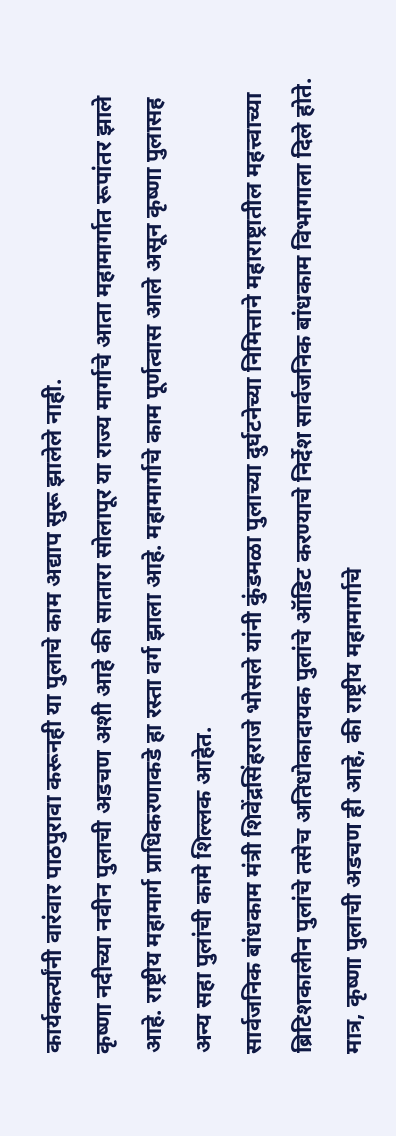कार्यकर्त्यांनी वारंवार पाठपुरावा करूनही या पुलाचे काम अद्याप सुरू झालेले नाही.
कृष्णा नदीच्या नवीन पुलाची अडचण अशी आहे की सातारा सोलापूर या राज्य मार्गाचे आता महामार्गात रूपांतर झाले आहे. राष्ट्रीय महामार्ग प्राधिकरणाकडे हा रस्ता वर्ग झाला आहे. महामार्गाचे काम पूर्णत्वास आले असून कृष्णा पुलासह अन्य सहा पुलांची कामे शिल्लक आहेत.
सार्वजनिक बांधकाम मंत्री शिवेंद्रसिंहराजे भोसले यांनी कुंडमळा पुलाच्या दुर्घटनेच्या निमित्ताने महाराष्ट्रातील महत्त्वाच्या ब्रिटिशकालीन पुलांचे तसेच अतिधोकादायक पुलांचे ऑडिट करण्याचे निर्देश सार्वजनिक बांधकाम विभागाला दिले होते. मात्र, कृष्णा पुलाची अडचण ही आहे, की राष्ट्रीय महामार्गाचे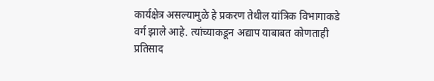कार्यक्षेत्र असल्यामुळे हे प्रकरण तेथील यांत्रिक विभागाकडे वर्ग झाले आहे. त्यांच्याकडून अद्याप याबाबत कोणताही प्रतिसाद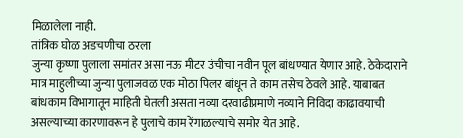मिळालेला नाही.
तांत्रिक घोळ अडचणीचा ठरला
जुन्या कृष्णा पुलाला समांतर असा नऊ मीटर उंचीचा नवीन पूल बांधण्यात येणार आहे. ठेकेदाराने मात्र माहुलीच्या जुन्या पुलाजवळ एक मोठा पिलर बांधून ते काम तसेच ठेवले आहे. याबाबत बांधकाम विभागातून माहिती घेतली असता नव्या दरवाढीप्रमाणे नव्याने निविदा काढावयाची असल्याच्या कारणावरून हे पुलाचे काम रेंगाळल्याचे समोर येत आहे.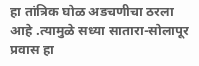हा तांत्रिक घोळ अडचणीचा ठरला आहे .त्यामुळे सध्या सातारा-सोलापूर प्रवास हा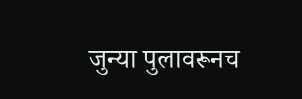जुन्या पुलावरूनच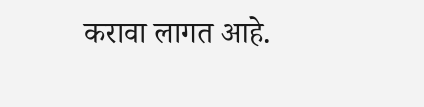करावा लागत आहे.